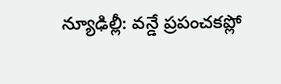న్యూఢిల్లీ: వన్డే ప్రపంచకప్లో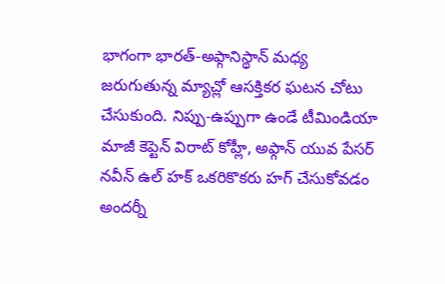భాగంగా భారత్-అఫ్గానిస్థాన్ మధ్య జరుగుతున్న మ్యాచ్లో ఆసక్తికర ఘటన చోటు చేసుకుంది. నిప్పు-ఉప్పుగా ఉండే టీమిండియా మాజీ కెప్టెన్ విరాట్ కోహ్లీ, అఫ్గాన్ యువ పేసర్ నవీన్ ఉల్ హక్ ఒకరికొకరు హగ్ చేసుకోవడం అందర్నీ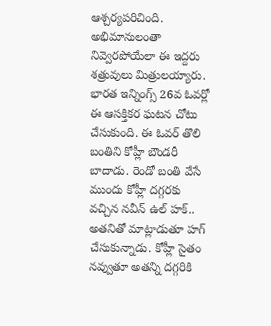ఆశ్చర్యపరిచింది. అభిమానులంతా నివ్వెరపోయేలా ఈ ఇద్దరు శత్రువులు మిత్రులయ్యారు.
భారత ఇన్నింగ్స్ 26వ ఓవర్లో ఈ ఆసక్తికర ఘటన చోటు చేసుకుంది. ఈ ఓవర్ తొలి బంతిని కోహ్లీ బౌండరీ బాదాడు. రెండో బంతి వేసే ముందు కోహ్లీ దగ్గరకు వచ్చిన నవీన్ ఉల్ హక్.. అతనితో మాట్లాడుతూ హగ్ చేసుకున్నాడు. కోహ్లీ సైతం నవ్వుతూ అతన్ని దగ్గరికి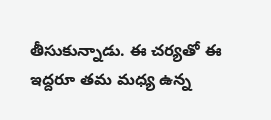తీసుకున్నాడు. ఈ చర్యతో ఈ ఇద్దరూ తమ మధ్య ఉన్న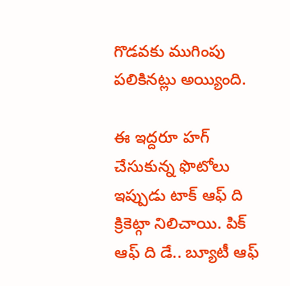గొడవకు ముగింపు పలికినట్లు అయ్యింది.

ఈ ఇద్దరూ హగ్ చేసుకున్న ఫొటోలు ఇప్పుడు టాక్ ఆఫ్ ది క్రికెట్గా నిలిచాయి. పిక్ ఆఫ్ ది డే.. బ్యూటీ ఆఫ్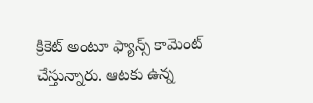క్రికెట్ అంటూ ఫ్యాన్స్ కామెంట్ చేస్తున్నారు. ఆటకు ఉన్న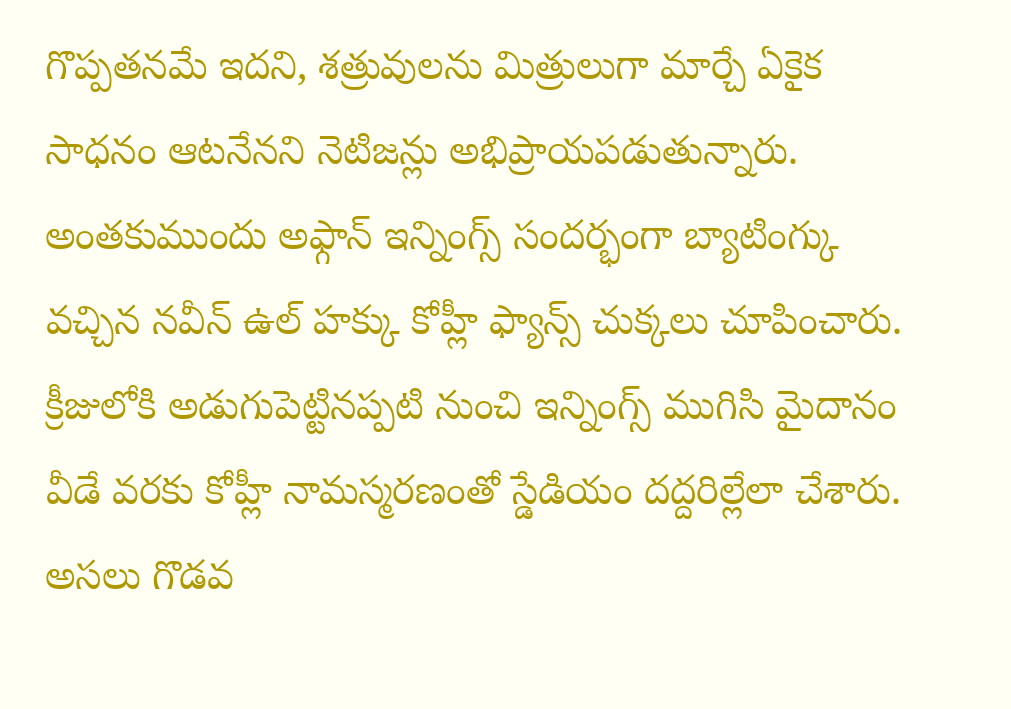గొప్పతనమే ఇదని, శత్రువులను మిత్రులుగా మార్చే ఏకైక సాధనం ఆటనేనని నెటిజన్లు అభిప్రాయపడుతున్నారు.
అంతకుముందు అఫ్గాన్ ఇన్నింగ్స్ సందర్భంగా బ్యాటింగ్కు వచ్చిన నవీన్ ఉల్ హక్కు కోహ్లీ ఫ్యాన్స్ చుక్కలు చూపించారు. క్రీజులోకి అడుగుపెట్టినప్పటి నుంచి ఇన్నింగ్స్ ముగిసి మైదానం వీడే వరకు కోహ్లీ నామస్మరణంతో స్డేడియం దద్దరిల్లేలా చేశారు.
అసలు గొడవ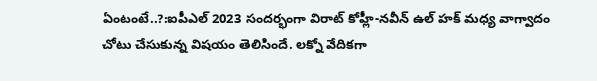ఏంటంటే..?:ఐపీఎల్ 2023 సందర్భంగా విరాట్ కోహ్లీ-నవీన్ ఉల్ హక్ మధ్య వాగ్వాదం చోటు చేసుకున్న విషయం తెలిసిందే. లక్నో వేదికగా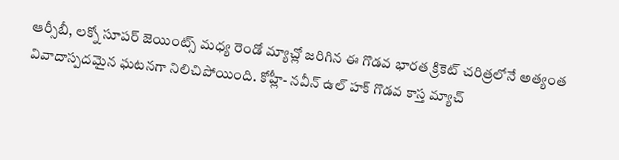ఆర్సీబీ, లక్నో సూపర్ జెయింట్స్ మధ్య రెండో మ్యాచ్లో జరిగిన ఈ గొడవ భారత క్రికెట్ చరిత్రలోనే అత్యంత వివాదాస్పదమైన ఘటనగా నిలిచిపోయింది. కోహ్లీ- నవీన్ ఉల్ హక్ గొడవ కాస్త మ్యాచ్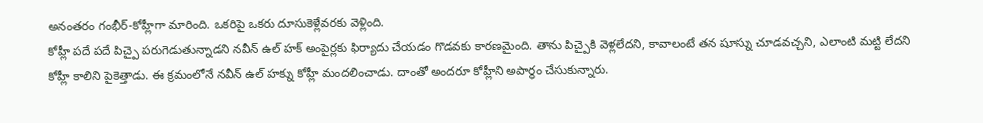అనంతరం గంభీర్-కోహ్లీగా మారింది. ఒకరిపై ఒకరు దూసుకెళ్లేవరకు వెళ్లింది.
కోహ్లీ పదే పదే పిచ్పై పరుగెడుతున్నాడని నవీన్ ఉల్ హక్ అంపైర్లకు ఫిర్యాదు చేయడం గొడవకు కారణమైంది. తాను పిచ్పైకి వెళ్లలేదని, కావాలంటే తన షూస్ను చూడవచ్చని, ఎలాంటి మట్టి లేదని కోహ్లీ కాలిని పైకెత్తాడు. ఈ క్రమంలోనే నవీన్ ఉల్ హక్ను కోహ్లీ మందలించాడు. దాంతో అందరూ కోహ్లీని అపార్ధం చేసుకున్నారు.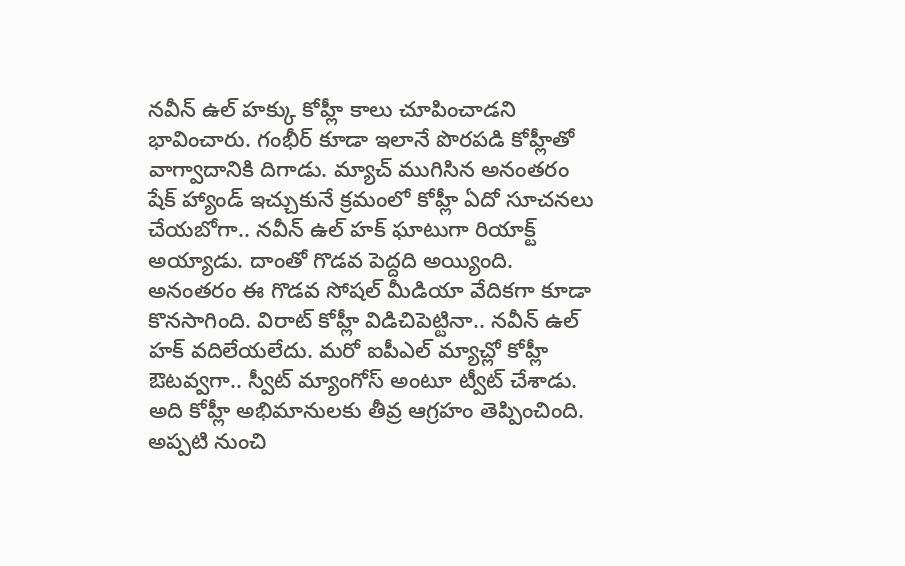నవీన్ ఉల్ హక్కు కోహ్లీ కాలు చూపించాడని భావించారు. గంభీర్ కూడా ఇలానే పొరపడి కోహ్లీతో వాగ్వాదానికి దిగాడు. మ్యాచ్ ముగిసిన అనంతరం షేక్ హ్యాండ్ ఇచ్చుకునే క్రమంలో కోహ్లీ ఏదో సూచనలు చేయబోగా.. నవీన్ ఉల్ హక్ ఘాటుగా రియాక్ట్ అయ్యాడు. దాంతో గొడవ పెద్దది అయ్యింది.
అనంతరం ఈ గొడవ సోషల్ మీడియా వేదికగా కూడా కొనసాగింది. విరాట్ కోహ్లీ విడిచిపెట్టినా.. నవీన్ ఉల్ హక్ వదిలేయలేదు. మరో ఐపీఎల్ మ్యాచ్లో కోహ్లీ ఔటవ్వగా.. స్వీట్ మ్యాంగోస్ అంటూ ట్వీట్ చేశాడు. అది కోహ్లీ అభిమానులకు తీవ్ర ఆగ్రహం తెప్పించింది. అప్పటి నుంచి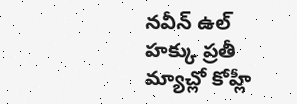నవీన్ ఉల్ హక్కు ప్రతీ మ్యాచ్లో కోహ్లీ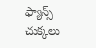ఫ్యాన్స్ చుక్కలు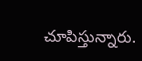చూపిస్తున్నారు.